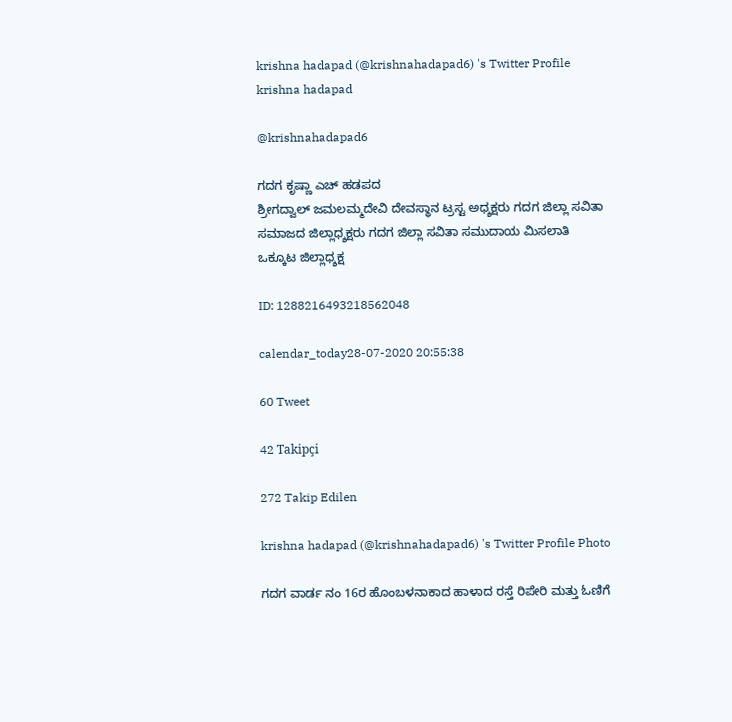krishna hadapad (@krishnahadapad6) 's Twitter Profile
krishna hadapad

@krishnahadapad6

ಗದಗ ಕೃಷ್ಣಾ ಎಚ್ ಹಡಪದ
ಶ್ರೀಗದ್ವಾಲ್ ಜಮಲಮ್ಮದೇವಿ ದೇವಸ್ಥಾನ ಟ್ರಸ್ಟ ಅಧ್ಶಕ್ಷರು ಗದಗ ಜಿಲ್ಲಾ ಸವಿತಾ ಸಮಾಜದ ಜಿಲ್ಲಾಧ್ಶಕ್ಷರು ಗದಗ ಜಿಲ್ಲಾ ಸವಿತಾ ಸಮುದಾಯ ಮಿಸಲಾತಿ ಒಕ್ಕೂಟ ಜಿಲ್ಲಾಧ್ಶಕ್ಷ

ID: 1288216493218562048

calendar_today28-07-2020 20:55:38

60 Tweet

42 Takipçi

272 Takip Edilen

krishna hadapad (@krishnahadapad6) 's Twitter Profile Photo

ಗದಗ ವಾರ್ಡ ನಂ 16ರ ಹೊಂಬಳನಾಕಾದ ಹಾಳಾದ ರಸ್ತೆ ರಿಪೇರಿ ಮತ್ತು ಓಣಿಗೆ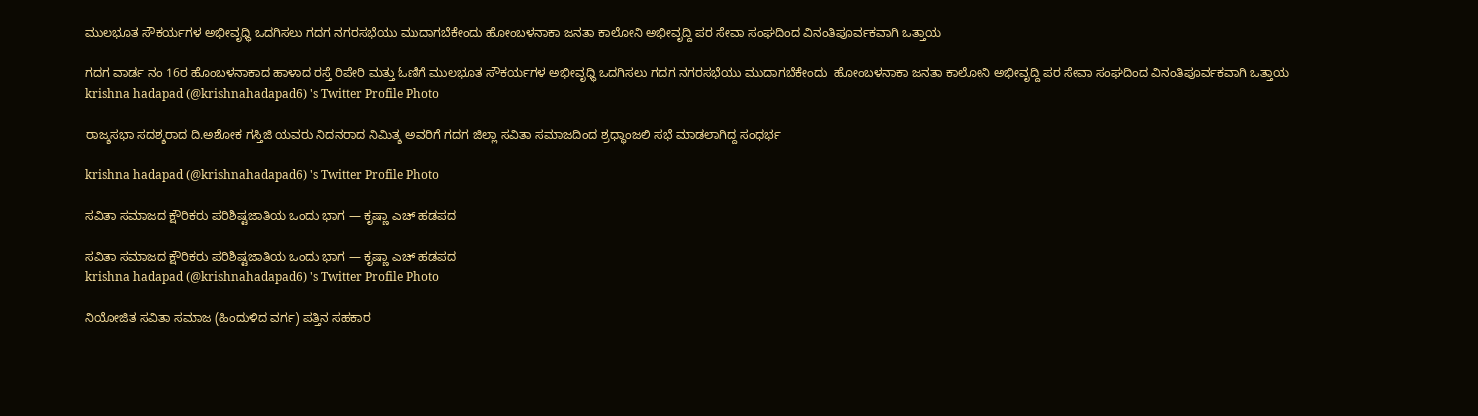ಮುಲಭೂತ ಸೌಕರ್ಯಗಳ ಅಭೀವೃಧ್ಧಿ ಒದಗಿಸಲು ಗದಗ ನಗರಸಭೆಯು ಮುದಾಗಬೆಕೇಂದು ಹೋಂಬಳನಾಕಾ ಜನತಾ ಕಾಲೋನಿ ಅಭೀವೃದ್ದಿ ಪರ ಸೇವಾ ಸಂಘದಿಂದ ವಿನಂತಿಪೂರ್ವಕವಾಗಿ ಒತ್ತಾಯ

ಗದಗ ವಾರ್ಡ ನಂ 16ರ ಹೊಂಬಳನಾಕಾದ ಹಾಳಾದ ರಸ್ತೆ ರಿಪೇರಿ ಮತ್ತು ಓಣಿಗೆ ಮುಲಭೂತ ಸೌಕರ್ಯಗಳ ಅಭೀವೃಧ್ಧಿ ಒದಗಿಸಲು ಗದಗ ನಗರಸಭೆಯು ಮುದಾಗಬೆಕೇಂದು  ಹೋಂಬಳನಾಕಾ ಜನತಾ ಕಾಲೋನಿ ಅಭೀವೃದ್ದಿ ಪರ ಸೇವಾ ಸಂಘದಿಂದ ವಿನಂತಿಪೂರ್ವಕವಾಗಿ ಒತ್ತಾಯ
krishna hadapad (@krishnahadapad6) 's Twitter Profile Photo

ರಾಜ್ಶಸಭಾ ಸದಶ್ಶರಾದ ದಿ.ಅಶೋಕ ಗಸ್ತಿಜಿ ಯವರು ನಿದನರಾದ ನಿಮಿತ್ಶ ಅವರಿಗೆ ಗದಗ ಜಿಲ್ಲಾ ಸವಿತಾ ಸಮಾಜದಿಂದ ಶ್ರಧ್ಧಾಂಜಲಿ ಸಭೆ ಮಾಡಲಾಗಿದ್ದ ಸಂಧರ್ಭ

krishna hadapad (@krishnahadapad6) 's Twitter Profile Photo

ಸವಿತಾ ಸಮಾಜದ ಕ್ಷೌರಿಕರು ಪರಿಶಿಷ್ಟಜಾತಿಯ ಒಂದು ಭಾಗ — ಕೃಷ್ಣಾ ಎಚ್ ಹಡಪದ

ಸವಿತಾ ಸಮಾಜದ ಕ್ಷೌರಿಕರು ಪರಿಶಿಷ್ಟಜಾತಿಯ ಒಂದು ಭಾಗ — ಕೃಷ್ಣಾ ಎಚ್ ಹಡಪದ
krishna hadapad (@krishnahadapad6) 's Twitter Profile Photo

ನಿಯೋಜಿತ ಸವಿತಾ ಸಮಾಜ (ಹಿಂದುಳಿದ ವರ್ಗ) ಪತ್ತಿನ ಸಹಕಾರ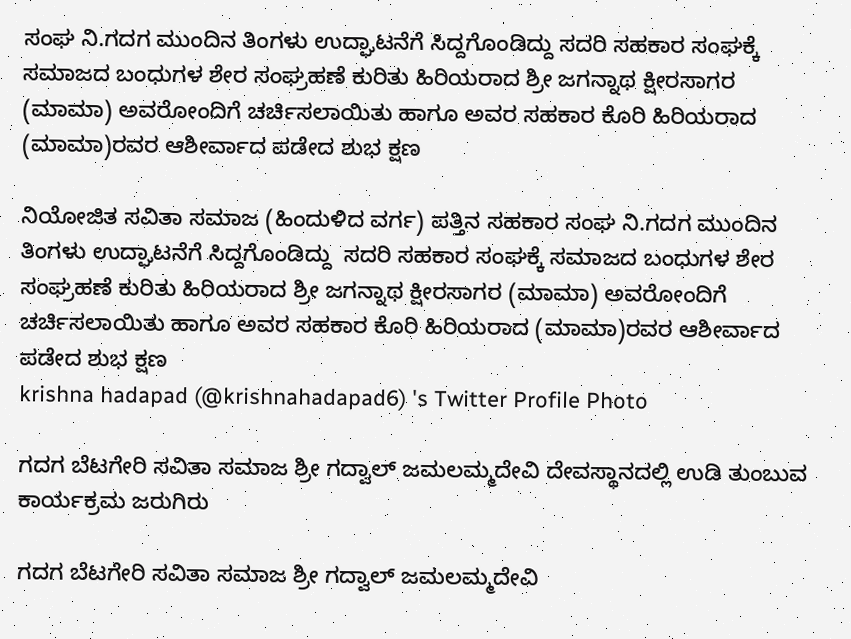ಸಂಘ ನಿ.ಗದಗ ಮುಂದಿನ ತಿಂಗಳು ಉದ್ಘಾಟನೆಗೆ ಸಿದ್ದಗೊಂಡಿದ್ದು ಸದರಿ ಸಹಕಾರ ಸಂಘಕ್ಕೆ ಸಮಾಜದ ಬಂಧುಗಳ ಶೇರ ಸಂಘ್ರಹಣೆ ಕುರಿತು ಹಿರಿಯರಾದ ಶ್ರೀ ಜಗನ್ನಾಥ ಕ್ಷೀರಸಾಗರ (ಮಾಮಾ) ಅವರೋಂದಿಗೆ ಚರ್ಚಿಸಲಾಯಿತು ಹಾಗೂ ಅವರ ಸಹಕಾರ ಕೊರಿ ಹಿರಿಯರಾದ (ಮಾಮಾ)ರವರ ಆಶೀರ್ವಾದ ಪಡೇದ ಶುಭ ಕ್ಷಣ

ನಿಯೋಜಿತ ಸವಿತಾ ಸಮಾಜ (ಹಿಂದುಳಿದ ವರ್ಗ) ಪತ್ತಿನ ಸಹಕಾರ ಸಂಘ ನಿ.ಗದಗ ಮುಂದಿನ ತಿಂಗಳು ಉದ್ಘಾಟನೆಗೆ ಸಿದ್ದಗೊಂಡಿದ್ದು  ಸದರಿ ಸಹಕಾರ ಸಂಘಕ್ಕೆ ಸಮಾಜದ ಬಂಧುಗಳ ಶೇರ ಸಂಘ್ರಹಣೆ ಕುರಿತು ಹಿರಿಯರಾದ ಶ್ರೀ ಜಗನ್ನಾಥ ಕ್ಷೀರಸಾಗರ (ಮಾಮಾ) ಅವರೋಂದಿಗೆ ಚರ್ಚಿಸಲಾಯಿತು ಹಾಗೂ ಅವರ ಸಹಕಾರ ಕೊರಿ ಹಿರಿಯರಾದ (ಮಾಮಾ)ರವರ ಆಶೀರ್ವಾದ ಪಡೇದ ಶುಭ ಕ್ಷಣ
krishna hadapad (@krishnahadapad6) 's Twitter Profile Photo

ಗದಗ ಬೆಟಗೇರಿ ಸವಿತಾ ಸಮಾಜ ಶ್ರೀ ಗದ್ವಾಲ್ ಜಮಲಮ್ಮದೇವಿ ದೇವಸ್ಥಾನದಲ್ಲಿ ಉಡಿ ತುಂಬುವ ಕಾರ್ಯಕ್ರಮ ಜರುಗಿರು

ಗದಗ ಬೆಟಗೇರಿ ಸವಿತಾ ಸಮಾಜ ಶ್ರೀ ಗದ್ವಾಲ್ ಜಮಲಮ್ಮದೇವಿ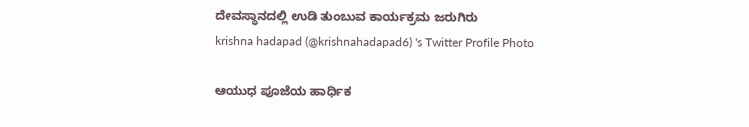ದೇವಸ್ಥಾನದಲ್ಲಿ ಉಡಿ ತುಂಬುವ ಕಾರ್ಯಕ್ರಮ ಜರುಗಿರು
krishna hadapad (@krishnahadapad6) 's Twitter Profile Photo

ಆಯುಧ ಪೂಜೆಯ ಹಾರ್ಧಿಕ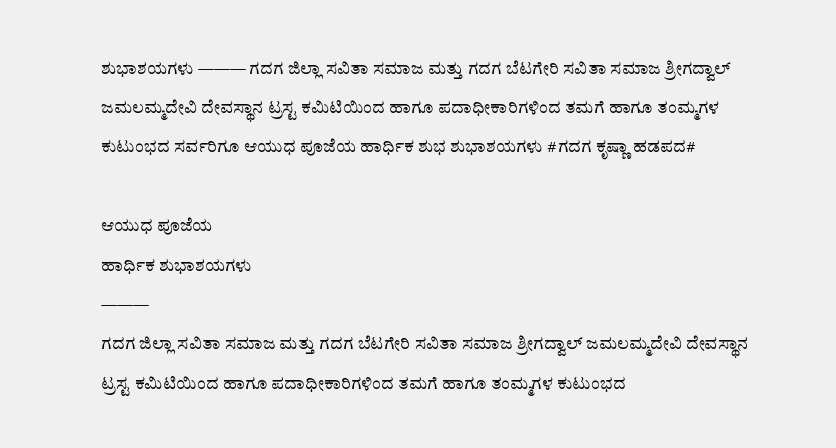ಶುಭಾಶಯಗಳು ——— ಗದಗ ಜಿಲ್ಲಾ ಸವಿತಾ ಸಮಾಜ ಮತ್ತು ಗದಗ ಬೆಟಗೇರಿ ಸವಿತಾ ಸಮಾಜ ಶ್ರೀಗದ್ವಾಲ್ ಜಮಲಮ್ಮದೇವಿ ದೇವಸ್ಥಾನ ಟ್ರಸ್ಟ ಕಮಿಟಿಯಿಂದ ಹಾಗೂ ಪದಾಧೀಕಾರಿಗಳಿಂದ ತಮಗೆ ಹಾಗೂ ತಂಮ್ಮಗಳ ಕುಟುಂಭದ ಸರ್ವರಿಗೂ ಆಯುಧ ಪೂಜೆಯ ಹಾರ್ಧಿಕ ಶುಭ ಶುಭಾಶಯಗಳು #ಗದಗ ಕೃಷ್ಣಾ ಹಡಪದ#

ಆಯುಧ ಪೂಜೆಯ
ಹಾರ್ಧಿಕ ಶುಭಾಶಯಗಳು
———
ಗದಗ ಜಿಲ್ಲಾ ಸವಿತಾ ಸಮಾಜ ಮತ್ತು ಗದಗ ಬೆಟಗೇರಿ ಸವಿತಾ ಸಮಾಜ ಶ್ರೀಗದ್ವಾಲ್ ಜಮಲಮ್ಮದೇವಿ ದೇವಸ್ಥಾನ ಟ್ರಸ್ಟ ಕಮಿಟಿಯಿಂದ ಹಾಗೂ ಪದಾಧೀಕಾರಿಗಳಿಂದ ತಮಗೆ ಹಾಗೂ ತಂಮ್ಮಗಳ ಕುಟುಂಭದ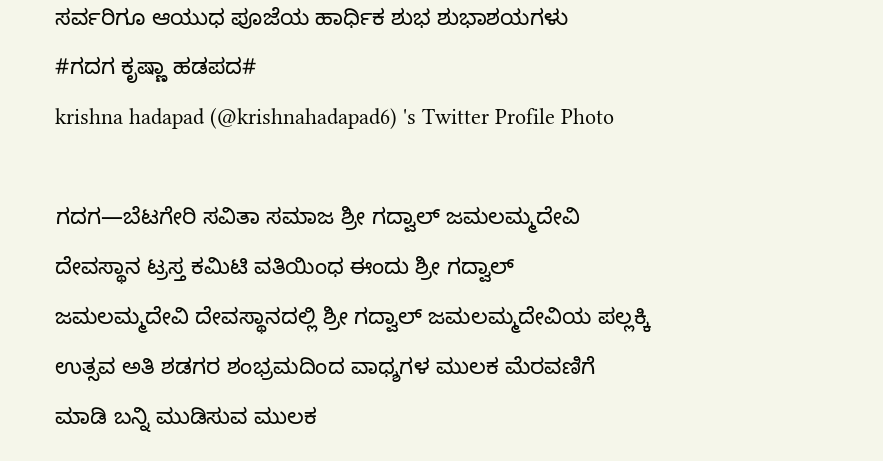ಸರ್ವರಿಗೂ ಆಯುಧ ಪೂಜೆಯ ಹಾರ್ಧಿಕ ಶುಭ ಶುಭಾಶಯಗಳು
#ಗದಗ ಕೃಷ್ಣಾ ಹಡಪದ#
krishna hadapad (@krishnahadapad6) 's Twitter Profile Photo

ಗದಗ—ಬೆಟಗೇರಿ ಸವಿತಾ ಸಮಾಜ ಶ್ರೀ ಗದ್ವಾಲ್ ಜಮಲಮ್ಮದೇವಿ ದೇವಸ್ಥಾನ ಟ್ರಸ್ತ ಕಮಿಟಿ ವತಿಯಿಂಧ ಈಂದು ಶ್ರೀ ಗದ್ವಾಲ್ ಜಮಲಮ್ಮದೇವಿ ದೇವಸ್ಥಾನದಲ್ಲಿ ಶ್ರೀ ಗದ್ವಾಲ್ ಜಮಲಮ್ಮದೇವಿಯ ಪಲ್ಲಕ್ಕಿ ಉತ್ಸವ ಅತಿ ಶಡಗರ ಶಂಭ್ರಮದಿಂದ ವಾಧ್ಶಗಳ ಮುಲಕ ಮೆರವಣಿಗೆ ಮಾಡಿ ಬನ್ನಿ ಮುಡಿಸುವ ಮುಲಕ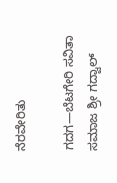ನೆರವೇರಿತು

ಗದಗ—ಬೆಟಗೇರಿ ಸವಿತಾ ಸಮಾಜ ಶ್ರೀ ಗದ್ವಾಲ್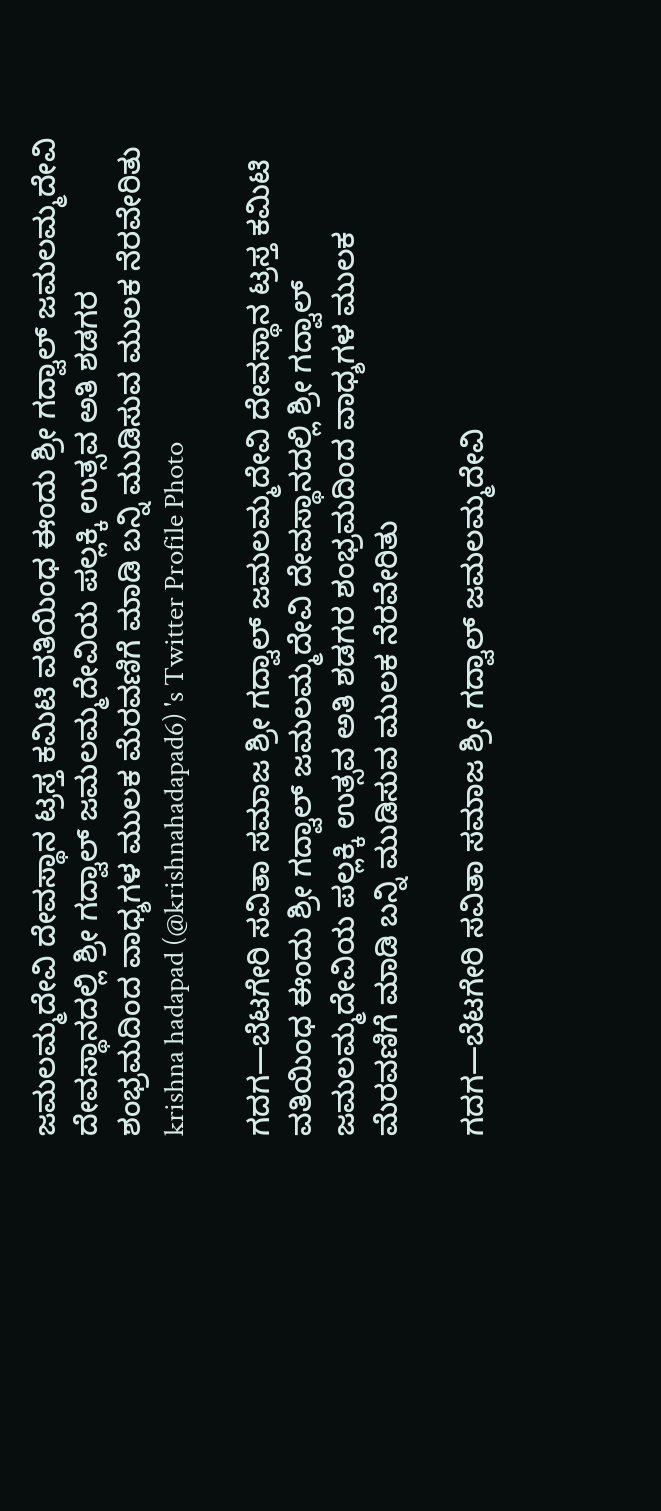ಜಮಲಮ್ಮದೇವಿ ದೇವಸ್ಥಾನ ಟ್ರಸ್ತ ಕಮಿಟಿ ವತಿಯಿಂಧ ಈಂದು ಶ್ರೀ ಗದ್ವಾಲ್ ಜಮಲಮ್ಮದೇವಿ ದೇವಸ್ಥಾನದಲ್ಲಿ ಶ್ರೀ ಗದ್ವಾಲ್ ಜಮಲಮ್ಮದೇವಿಯ ಪಲ್ಲಕ್ಕಿ ಉತ್ಸವ ಅತಿ ಶಡಗರ ಶಂಭ್ರಮದಿಂದ ವಾಧ್ಶಗಳ ಮುಲಕ ಮೆರವಣಿಗೆ ಮಾಡಿ ಬನ್ನಿ ಮುಡಿಸುವ ಮುಲಕ ನೆರವೇರಿತು
krishna hadapad (@krishnahadapad6) 's Twitter Profile Photo

ಗದಗ—ಬೆಟಗೇರಿ ಸವಿತಾ ಸಮಾಜ ಶ್ರೀ ಗದ್ವಾಲ್ ಜಮಲಮ್ಮದೇವಿ ದೇವಸ್ಥಾನ ಟ್ರಸ್ತ ಕಮಿಟಿ ವತಿಯಿಂಧ ಈಂದು ಶ್ರೀ ಗದ್ವಾಲ್ ಜಮಲಮ್ಮದೇವಿ ದೇವಸ್ಥಾನದಲ್ಲಿ ಶ್ರೀ ಗದ್ವಾಲ್ ಜಮಲಮ್ಮದೇವಿಯ ಪಲ್ಲಕ್ಕಿ ಉತ್ಸವ ಅತಿ ಶಡಗರ ಶಂಭ್ರಮದಿಂದ ವಾಧ್ಶಗಳ ಮುಲಕ ಮೆರವಣಿಗೆ ಮಾಡಿ ಬನ್ನಿ ಮುಡಿಸುವ ಮುಲಕ ನೆರವೇರಿತು

ಗದಗ—ಬೆಟಗೇರಿ ಸವಿತಾ ಸಮಾಜ ಶ್ರೀ ಗದ್ವಾಲ್ ಜಮಲಮ್ಮದೇವಿ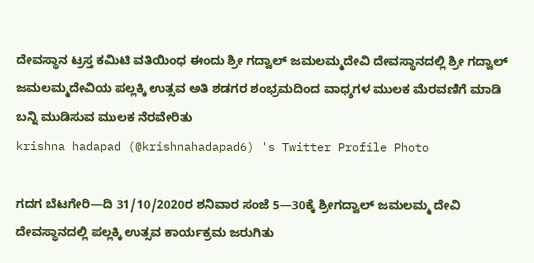ದೇವಸ್ಥಾನ ಟ್ರಸ್ತ ಕಮಿಟಿ ವತಿಯಿಂಧ ಈಂದು ಶ್ರೀ ಗದ್ವಾಲ್ ಜಮಲಮ್ಮದೇವಿ ದೇವಸ್ಥಾನದಲ್ಲಿ ಶ್ರೀ ಗದ್ವಾಲ್ ಜಮಲಮ್ಮದೇವಿಯ ಪಲ್ಲಕ್ಕಿ ಉತ್ಸವ ಅತಿ ಶಡಗರ ಶಂಭ್ರಮದಿಂದ ವಾಧ್ಶಗಳ ಮುಲಕ ಮೆರವಣಿಗೆ ಮಾಡಿ ಬನ್ನಿ ಮುಡಿಸುವ ಮುಲಕ ನೆರವೇರಿತು
krishna hadapad (@krishnahadapad6) 's Twitter Profile Photo

ಗದಗ ಬೆಟಗೇರಿ—ದಿ 31/10/2020ರ ಶನಿವಾರ ಸಂಜೆ 5—30ಕ್ಕೆ ಶ್ರೀಗದ್ವಾಲ್ ಜಮಲಮ್ಮ ದೇವಿ ದೇವಸ್ಥಾನದಲ್ಲಿ ಪಲ್ಲಕ್ಕಿ ಉತ್ಸವ ಕಾರ್ಯಕ್ರಮ ಜರುಗಿತು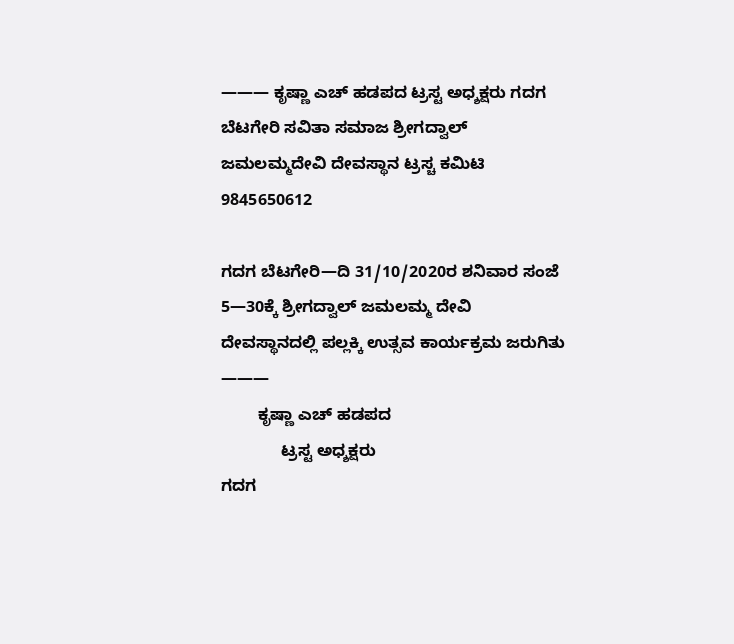——— ಕೃಷ್ಣಾ ಎಚ್ ಹಡಪದ ಟ್ರಸ್ಟ ಅಧ್ಶಕ್ಷರು ಗದಗ ಬೆಟಗೇರಿ ಸವಿತಾ ಸಮಾಜ ಶ್ರೀಗದ್ವಾಲ್ ಜಮಲಮ್ಮದೇವಿ ದೇವಸ್ಥಾನ ಟ್ರಸ್ಚ ಕಮಿಟಿ 9845650612

ಗದಗ ಬೆಟಗೇರಿ—ದಿ 31/10/2020ರ ಶನಿವಾರ ಸಂಜೆ 5—30ಕ್ಕೆ ಶ್ರೀಗದ್ವಾಲ್ ಜಮಲಮ್ಮ ದೇವಿ ದೇವಸ್ಥಾನದಲ್ಲಿ ಪಲ್ಲಕ್ಕಿ ಉತ್ಸವ ಕಾರ್ಯಕ್ರಮ ಜರುಗಿತು
———
        ಕೃಷ್ಣಾ ಎಚ್ ಹಡಪದ
             ಟ್ರಸ್ಟ ಅಧ್ಶಕ್ಷರು
ಗದಗ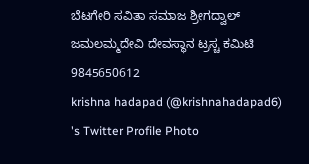ಬೆಟಗೇರಿ ಸವಿತಾ ಸಮಾಜ ಶ್ರೀಗದ್ವಾಲ್ ಜಮಲಮ್ಮದೇವಿ ದೇವಸ್ಥಾನ ಟ್ರಸ್ಚ ಕಮಿಟಿ 9845650612
krishna hadapad (@krishnahadapad6) 's Twitter Profile Photo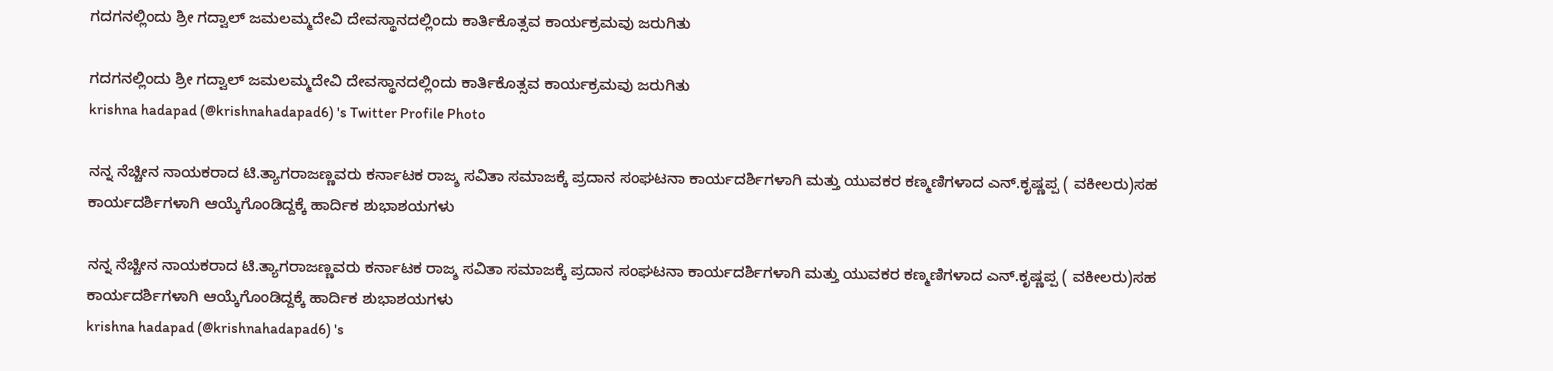ಗದಗನಲ್ಲಿಂದು ಶ್ರೀ ಗದ್ವಾಲ್ ಜಮಲಮ್ಮದೇವಿ ದೇವಸ್ಥಾನದಲ್ಲಿಂದು ಕಾರ್ತಿಕೊತ್ಸವ ಕಾರ್ಯಕ್ರಮವು ಜರುಗಿತು

ಗದಗನಲ್ಲಿಂದು ಶ್ರೀ ಗದ್ವಾಲ್ ಜಮಲಮ್ಮದೇವಿ ದೇವಸ್ಥಾನದಲ್ಲಿಂದು ಕಾರ್ತಿಕೊತ್ಸವ ಕಾರ್ಯಕ್ರಮವು ಜರುಗಿತು
krishna hadapad (@krishnahadapad6) 's Twitter Profile Photo

ನನ್ನ ನೆಚ್ಚೀನ ನಾಯಕರಾದ ಟಿ.ತ್ಯಾಗರಾಜಣ್ಣವರು ಕರ್ನಾಟಕ ರಾಜ್ಶ ಸವಿತಾ ಸಮಾಜಕ್ಕೆ ಪ್ರದಾನ ಸಂಘಟನಾ ಕಾರ್ಯದರ್ಶಿಗಳಾಗಿ ಮತ್ತು ಯುವಕರ ಕಣ್ಮಣಿಗಳಾದ ಎನ್.ಕೃಷ್ಣಪ್ಪ ( ವಕೀಲರು)ಸಹ ಕಾರ್ಯದರ್ಶಿಗಳಾಗಿ ಆಯ್ಕೆಗೊಂಡಿದ್ದಕ್ಕೆ ಹಾರ್ದಿಕ ಶುಭಾಶಯಗಳು

ನನ್ನ ನೆಚ್ಚೀನ ನಾಯಕರಾದ ಟಿ.ತ್ಯಾಗರಾಜಣ್ಣವರು ಕರ್ನಾಟಕ ರಾಜ್ಶ ಸವಿತಾ ಸಮಾಜಕ್ಕೆ ಪ್ರದಾನ ಸಂಘಟನಾ ಕಾರ್ಯದರ್ಶಿಗಳಾಗಿ ಮತ್ತು ಯುವಕರ ಕಣ್ಮಣಿಗಳಾದ ಎನ್.ಕೃಷ್ಣಪ್ಪ ( ವಕೀಲರು)ಸಹ ಕಾರ್ಯದರ್ಶಿಗಳಾಗಿ ಆಯ್ಕೆಗೊಂಡಿದ್ದಕ್ಕೆ ಹಾರ್ದಿಕ ಶುಭಾಶಯಗಳು
krishna hadapad (@krishnahadapad6) 's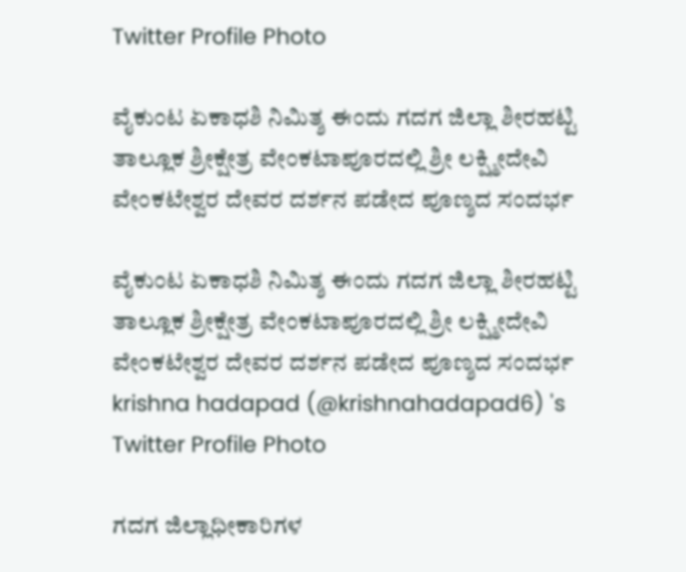Twitter Profile Photo

ವೈಕುಂಟ ಏಕಾಧಶಿ ನಿಮಿತ್ಶ ಈಂದು ಗದಗ ಜಿಲ್ಲಾ ಶೀರಹಟ್ಟಿ ತಾಲ್ಲೂಕ ಶ್ರೀಕ್ಷೇತ್ರ ವೇಂಕಟಾಪೂರದಲ್ಲಿ ಶ್ರೀ ಲಕ್ಷ್ಮೀದೇವಿ ವೇಂಕಟೇಶ್ವರ ದೇವರ ದರ್ಶನ ಪಡೇದ ಪೂಣ್ಶದ ಸಂದರ್ಭ

ವೈಕುಂಟ ಏಕಾಧಶಿ ನಿಮಿತ್ಶ ಈಂದು ಗದಗ ಜಿಲ್ಲಾ ಶೀರಹಟ್ಟಿ ತಾಲ್ಲೂಕ ಶ್ರೀಕ್ಷೇತ್ರ ವೇಂಕಟಾಪೂರದಲ್ಲಿ ಶ್ರೀ ಲಕ್ಷ್ಮೀದೇವಿ ವೇಂಕಟೇಶ್ವರ ದೇವರ ದರ್ಶನ ಪಡೇದ ಪೂಣ್ಶದ ಸಂದರ್ಭ
krishna hadapad (@krishnahadapad6) 's Twitter Profile Photo

ಗದಗ ಜಿಲ್ಲಾಧೀಕಾರಿಗಳ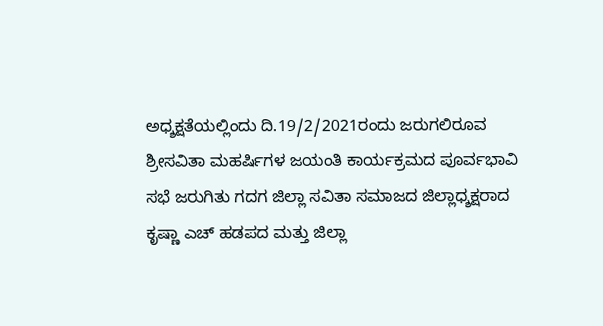ಅಧ್ಶಕ್ಷತೆಯಲ್ಲಿಂದು ದಿ.19/2/2021ರಂದು ಜರುಗಲಿರೂವ ಶ್ರೀಸವಿತಾ ಮಹರ್ಷಿಗಳ ಜಯಂತಿ ಕಾರ್ಯಕ್ರಮದ ಪೂರ್ವಭಾವಿ ಸಭೆ ಜರುಗಿತು ಗದಗ ಜಿಲ್ಲಾ ಸವಿತಾ ಸಮಾಜದ ಜಿಲ್ಲಾಧ್ಶಕ್ಷರಾದ ಕೃಷ್ಣಾ ಎಚ್ ಹಡಪದ ಮತ್ತು ಜಿಲ್ಲಾ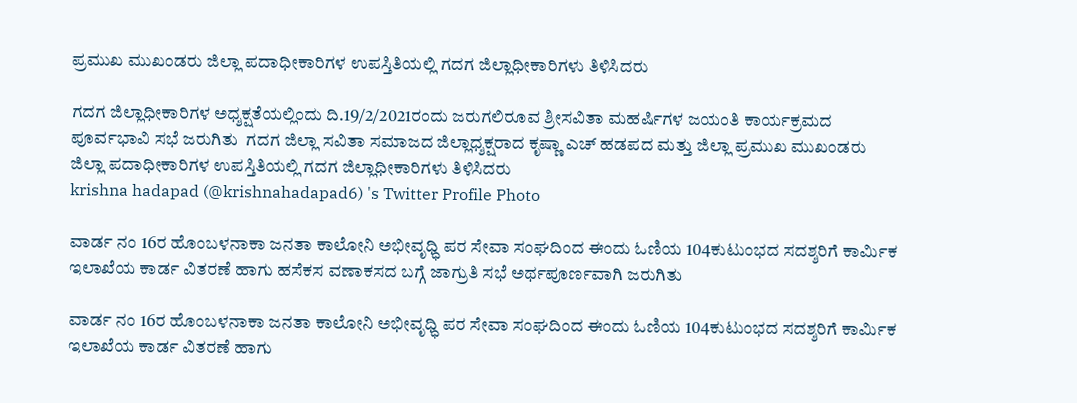ಪ್ರಮುಖ ಮುಖಂಡರು ಜಿಲ್ಲಾ ಪದಾಧೀಕಾರಿಗಳ ಉಪಸ್ತಿತಿಯಲ್ಲಿ ಗದಗ ಜಿಲ್ಲಾಧೀಕಾರಿಗಳು ತಿಳಿಸಿದರು

ಗದಗ ಜಿಲ್ಲಾಧೀಕಾರಿಗಳ ಅಧ್ಶಕ್ಷತೆಯಲ್ಲಿಂದು ದಿ.19/2/2021ರಂದು ಜರುಗಲಿರೂವ ಶ್ರೀಸವಿತಾ ಮಹರ್ಷಿಗಳ ಜಯಂತಿ ಕಾರ್ಯಕ್ರಮದ ಪೂರ್ವಭಾವಿ ಸಭೆ ಜರುಗಿತು  ಗದಗ ಜಿಲ್ಲಾ ಸವಿತಾ ಸಮಾಜದ ಜಿಲ್ಲಾಧ್ಶಕ್ಷರಾದ ಕೃಷ್ಣಾ ಎಚ್ ಹಡಪದ ಮತ್ತು ಜಿಲ್ಲಾ ಪ್ರಮುಖ ಮುಖಂಡರು ಜಿಲ್ಲಾ ಪದಾಧೀಕಾರಿಗಳ ಉಪಸ್ತಿತಿಯಲ್ಲಿ ಗದಗ ಜಿಲ್ಲಾಧೀಕಾರಿಗಳು ತಿಳಿಸಿದರು
krishna hadapad (@krishnahadapad6) 's Twitter Profile Photo

ವಾರ್ಡ ನಂ 16ರ ಹೊಂಬಳನಾಕಾ ಜನತಾ ಕಾಲೋನಿ ಅಭೀವೃಧ್ಧಿ ಪರ ಸೇವಾ ಸಂಘದಿಂದ ಈಂದು ಓಣಿಯ 104ಕುಟುಂಭದ ಸದಶ್ಶರಿಗೆ ಕಾರ್ಮಿಕ ಇಲಾಖೆಯ ಕಾರ್ಡ ವಿತರಣೆ ಹಾಗು ಹಸೆಕಸ ವಣಾಕಸದ ಬಗ್ಗೆ ಜಾಗ್ರುತಿ ಸಭೆ ಅರ್ಥಪೂರ್ಣವಾಗಿ ಜರುಗಿತು

ವಾರ್ಡ ನಂ 16ರ ಹೊಂಬಳನಾಕಾ ಜನತಾ ಕಾಲೋನಿ ಅಭೀವೃಧ್ಧಿ ಪರ ಸೇವಾ ಸಂಘದಿಂದ ಈಂದು ಓಣಿಯ 104ಕುಟುಂಭದ ಸದಶ್ಶರಿಗೆ ಕಾರ್ಮಿಕ ಇಲಾಖೆಯ ಕಾರ್ಡ ವಿತರಣೆ ಹಾಗು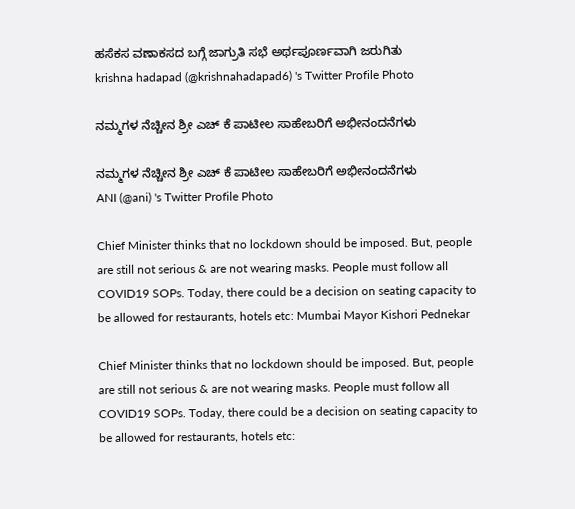ಹಸೆಕಸ ವಣಾಕಸದ ಬಗ್ಗೆ ಜಾಗ್ರುತಿ ಸಭೆ ಅರ್ಥಪೂರ್ಣವಾಗಿ ಜರುಗಿತು
krishna hadapad (@krishnahadapad6) 's Twitter Profile Photo

ನಮ್ಮಗಳ ನೆಚ್ಚೀನ ಶ್ರೀ ಎಚ್ ಕೆ ಪಾಟೀಲ ಸಾಹೇಬರಿಗೆ ಅಭೀನಂದನೆಗಳು

ನಮ್ಮಗಳ ನೆಚ್ಚೀನ ಶ್ರೀ ಎಚ್ ಕೆ ಪಾಟೀಲ ಸಾಹೇಬರಿಗೆ ಅಭೀನಂದನೆಗಳು
ANI (@ani) 's Twitter Profile Photo

Chief Minister thinks that no lockdown should be imposed. But, people are still not serious & are not wearing masks. People must follow all COVID19 SOPs. Today, there could be a decision on seating capacity to be allowed for restaurants, hotels etc: Mumbai Mayor Kishori Pednekar

Chief Minister thinks that no lockdown should be imposed. But, people are still not serious & are not wearing masks. People must follow all COVID19 SOPs. Today, there could be a decision on seating capacity to be allowed for restaurants, hotels etc: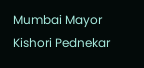Mumbai Mayor Kishori Pednekar